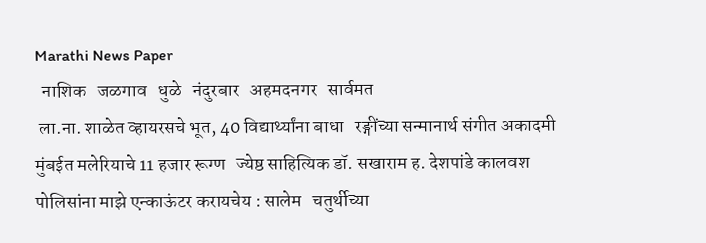Marathi News Paper
  नाशिक   जळगाव   धुळे   नंदुरबार   अहमदनगर   सार्वमत
 ला.ना. शाळेत व्हायरसचे भूत, 40 विद्यार्थ्यांना बाधा   रङ्गींच्या सन्मानार्थ संगीत अकादमी   मुंबईत मलेरियाचे 11 हजार रूग्ण   ज्येष्ठ साहित्यिक डॉ. सखाराम ह. देशपांडे कालवश    पोलिसांना माझे एन्काऊंटर करायचेय : सालेम   चतुर्थीच्या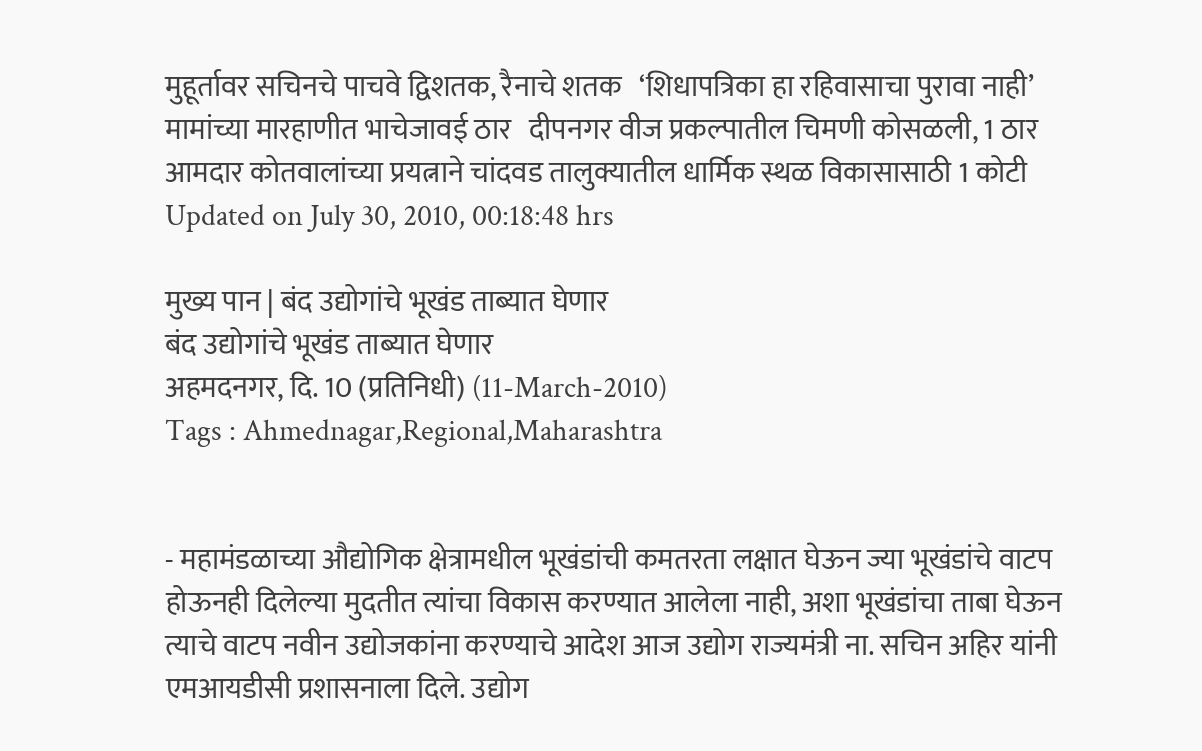मुहूर्तावर सचिनचे पाचवे द्विशतक, रैनाचे शतक   ‘शिधापत्रिका हा रहिवासाचा पुरावा नाही’   मामांच्या मारहाणीत भाचेजावई ठार   दीपनगर वीज प्रकल्पातील चिमणी कोसळली, 1 ठार   आमदार कोतवालांच्या प्रयत्नाने चांदवड तालुक्यातील धार्मिक स्थळ विकासासाठी 1 कोटी   Updated on July 30, 2010, 00:18:48 hrs

मुख्य पान | बंद उद्योगांचे भूखंड ताब्यात घेणार
बंद उद्योगांचे भूखंड ताब्यात घेणार
अहमदनगर, दि. 10 (प्रतिनिधी) (11-March-2010)
Tags : Ahmednagar,Regional,Maharashtra


- महामंडळाच्या औद्योगिक क्षेत्रामधील भूखंडांची कमतरता लक्षात घेऊन ज्या भूखंडांचे वाटप होऊनही दिलेल्या मुदतीत त्यांचा विकास करण्यात आलेला नाही, अशा भूखंडांचा ताबा घेऊन त्याचे वाटप नवीन उद्योजकांना करण्याचे आदेश आज उद्योग राज्यमंत्री ना. सचिन अहिर यांनी एमआयडीसी प्रशासनाला दिले. उद्योग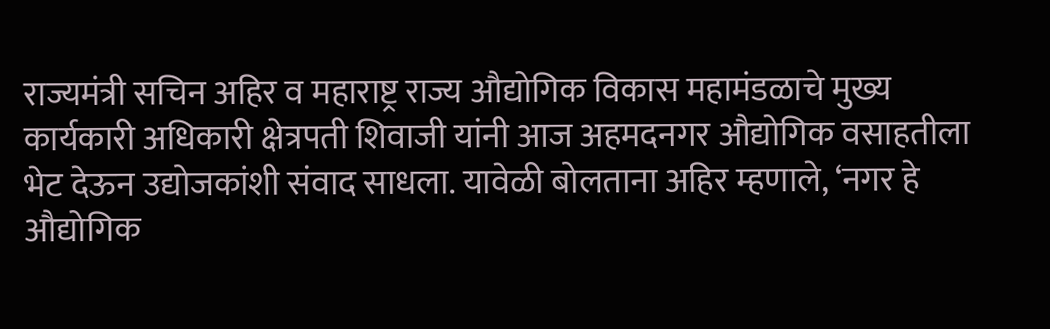राज्यमंत्री सचिन अहिर व महाराष्ट्र राज्य औद्योगिक विकास महामंडळाचे मुख्य कार्यकारी अधिकारी क्षेत्रपती शिवाजी यांनी आज अहमदनगर औद्योगिक वसाहतीला भेट देऊन उद्योजकांशी संवाद साधला. यावेळी बोलताना अहिर म्हणाले, ‘नगर हे औद्योगिक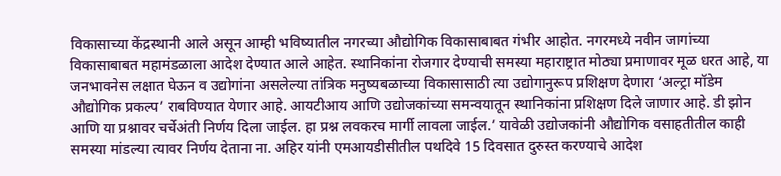विकासाच्या केंद्रस्थानी आले असून आम्ही भविष्यातील नगरच्या औद्योगिक विकासाबाबत गंभीर आहोत. नगरमध्ये नवीन जागांच्या विकासाबाबत महामंडळाला आदेश देण्यात आले आहेत. स्थानिकांना रोजगार देण्याची समस्या महाराष्ट्रात मोठ्या प्रमाणावर मूळ धरत आहे, या जनभावनेस लक्षात घेऊन व उद्योगांना असलेल्या तांत्रिक मनुष्यबळाच्या विकासासाठी त्या उद्योगानुरूप प्रशिक्षण देणारा ‘अल्ट्रा मॉडेम औद्योगिक प्रकल्प’ राबविण्यात येणार आहे. आयटीआय आणि उद्योजकांच्या समन्वयातून स्थानिकांना प्रशिक्षण दिले जाणार आहे. डी झोन आणि या प्रश्नावर चर्चेअंती निर्णय दिला जाईल. हा प्रश्न लवकरच मार्गी लावला जाईल.’ यावेळी उद्योजकांनी औद्योगिक वसाहतीतील काही समस्या मांडल्या त्यावर निर्णय देताना ना. अहिर यांनी एमआयडीसीतील पथदिवे 15 दिवसात दुरुस्त करण्याचे आदेश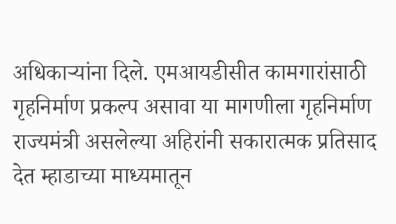अधिकार्‍यांना दिले. एमआयडीसीत कामगारांसाठी गृहनिर्माण प्रकल्प असावा या मागणीला गृहनिर्माण राज्यमंत्री असलेल्या अहिरांनी सकारात्मक प्रतिसाद देत म्हाडाच्या माध्यमातून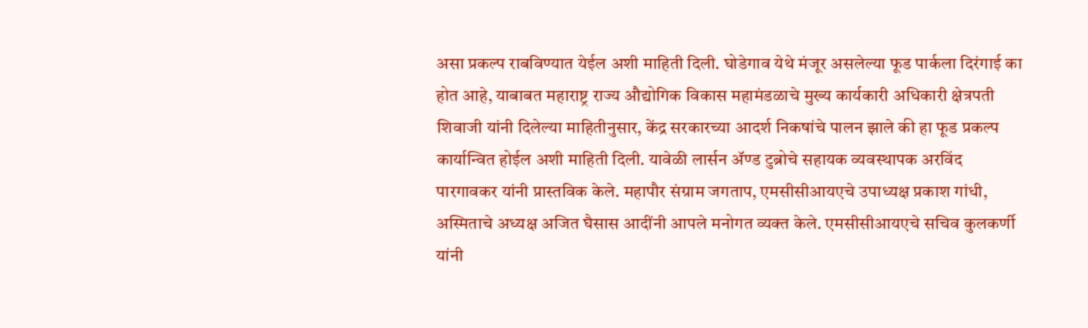असा प्रकल्प राबविण्यात येईल अशी माहिती दिली. घोडेगाव येथे मंजूर असलेल्या फूड पार्कला दिरंगाई का होत आहे, याबाबत महाराष्ट्र राज्य औद्योगिक विकास महामंडळाचे मुख्य कार्यकारी अधिकारी क्षेत्रपती शिवाजी यांनी दिलेल्या माहितीनुसार, केंद्र सरकारच्या आदर्श निकषांचे पालन झाले की हा फूड प्रकल्प कार्यान्वित होईल अशी माहिती दिली. यावेळी लार्सन ॲण्ड टुब्रोचे सहायक व्यवस्थापक अरविंद पारगावकर यांनी प्रास्तविक केले. महापौर संग्राम जगताप, एमसीसीआयएचे उपाध्यक्ष प्रकाश गांधी, अस्मिताचे अध्यक्ष अजित घैसास आदींनी आपले मनोगत व्यक्त केले. एमसीसीआयएचे सचिव कुलकर्णी यांनी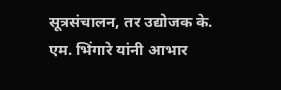सूत्रसंचालन, तर उद्योजक के. एम. भिंगारे यांनी आभार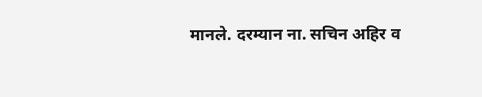मानले. दरम्यान ना. सचिन अहिर व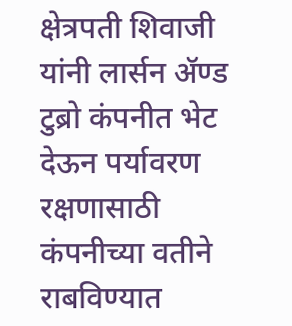क्षेत्रपती शिवाजी यांनी लार्सन ॲण्ड टुब्रो कंपनीत भेट देऊन पर्यावरण रक्षणासाठी कंपनीच्या वतीने राबविण्यात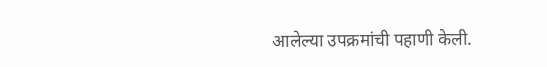आलेल्या उपक्रमांची पहाणी केली.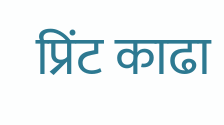प्रिंट काढा